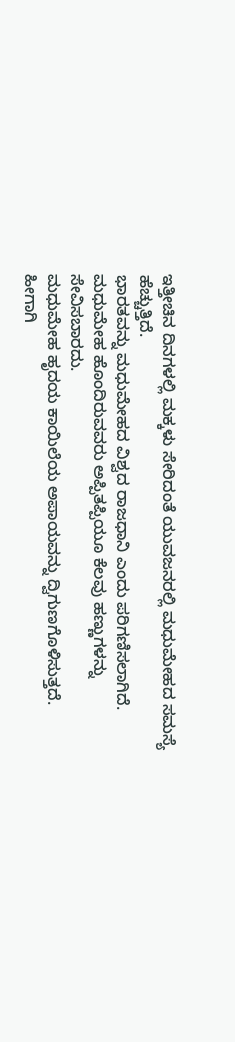ಇತ್ತೀಚಿನ ದಿನಗಳಲ್ಲಿ ಮಕ್ಕಳು ಸೇರಿದಂತೆ ಯುವಜನರಲ್ಲಿ ಮಧುಮೇಹದ ಸಮಸ್ಯೆ ಹೆಚ್ಚುತ್ತಿದೆ.
ಭಾರತವನ್ನು ಮಧುಮೇಹದ ವಿಶ್ವದ ರಾಜಧಾನಿ ಎಂದು ಪರಿಗಣಿಸಲಾಗಿದೆ.
ಮಧುಮೇಹ ಹೊಂದಿರುವವರು ಅಪ್ಪಿತಪ್ಪಿಯೂ ಕೆಲವು ಹಣ್ಣುಗಳನ್ನು ಸೇವಿಸಬಾರದು.
ಮಧುಮೇಹ ಹೃದಯ ಕಾಯಿಲೆಯ ಅಪಾಯವನ್ನು ದ್ವಿಗುಣಗೊಳಿಸುತ್ತದೆ. ಹೀಗಾಗಿ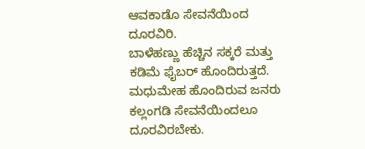ಆವಕಾಡೊ ಸೇವನೆಯಿಂದ ದೂರವಿರಿ.
ಬಾಳೆಹಣ್ಣು ಹೆಚ್ಚಿನ ಸಕ್ಕರೆ ಮತ್ತು ಕಡಿಮೆ ಫೈಬರ್ ಹೊಂದಿರುತ್ತದೆ.
ಮಧುಮೇಹ ಹೊಂದಿರುವ ಜನರು ಕಲ್ಲಂಗಡಿ ಸೇವನೆಯಿಂದಲೂ ದೂರವಿರಬೇಕು.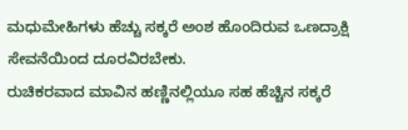ಮಧುಮೇಹಿಗಳು ಹೆಚ್ಚು ಸಕ್ಕರೆ ಅಂಶ ಹೊಂದಿರುವ ಒಣದ್ರಾಕ್ಷಿ ಸೇವನೆಯಿಂದ ದೂರವಿರಬೇಕು.
ರುಚಿಕರವಾದ ಮಾವಿನ ಹಣ್ಣಿನಲ್ಲಿಯೂ ಸಹ ಹೆಚ್ಚಿನ ಸಕ್ಕರೆ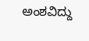ಅಂಶವಿದ್ದು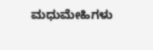ಮಧುಮೇಹಿಗಳು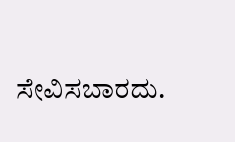ಸೇವಿಸಬಾರದು.